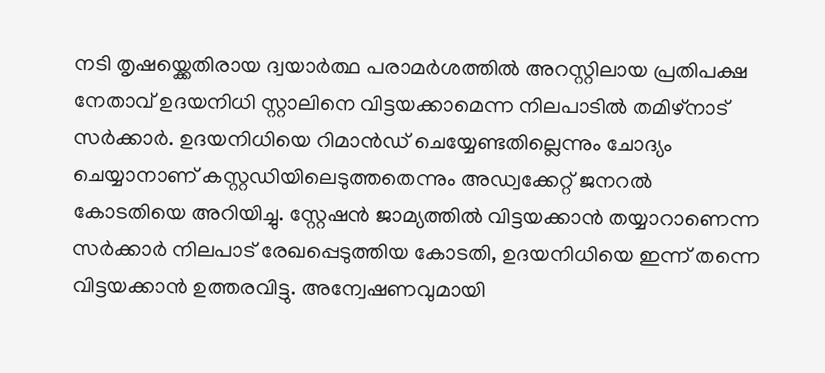നടി തൃഷയ്ക്കെതിരായ ദ്വയാർത്ഥ പരാമർശത്തിൽ അറസ്റ്റിലായ പ്രതിപക്ഷ നേതാവ് ഉദയനിധി സ്റ്റാലിനെ വിട്ടയക്കാമെന്ന നിലപാടിൽ തമിഴ്നാട് സർക്കാർ. ഉദയനിധിയെ റിമാൻഡ് ചെയ്യേണ്ടതില്ലെന്നും ചോദ്യം ചെയ്യാനാണ് കസ്റ്റഡിയിലെടുത്തതെന്നും അഡ്വക്കേറ്റ് ജനറൽ കോടതിയെ അറിയിച്ചു. സ്റ്റേഷൻ ജാമ്യത്തിൽ വിട്ടയക്കാൻ തയ്യാറാണെന്ന സർക്കാർ നിലപാട് രേഖപ്പെടുത്തിയ കോടതി, ഉദയനിധിയെ ഇന്ന് തന്നെ വിട്ടയക്കാൻ ഉത്തരവിട്ടു. അന്വേഷണവുമായി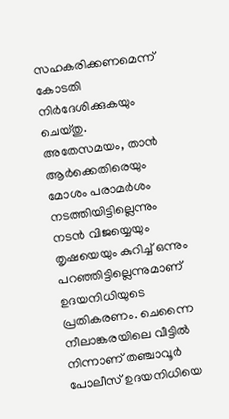സഹകരിക്കണമെന്ന് കോടതി നിർദേശിക്കുകയും ചെയ്തു.
അതേസമയം, താൻ ആർക്കെതിരെയും മോശം പരാമർശം നടത്തിയിട്ടില്ലെന്നും നടൻ വിജയ്യെയും തൃഷയെയും കുറിച്ച് ഒന്നും പറഞ്ഞിട്ടില്ലെന്നുമാണ് ഉദയനിധിയുടെ പ്രതികരണം. ചെന്നൈ നീലാങ്കരയിലെ വീട്ടിൽ നിന്നാണ് തഞ്ചാവൂർ പോലീസ് ഉദയനിധിയെ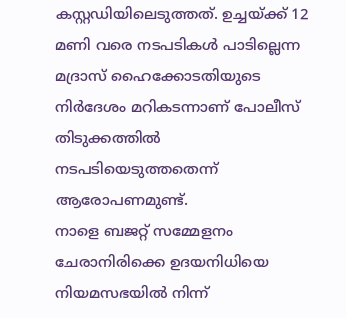കസ്റ്റഡിയിലെടുത്തത്. ഉച്ചയ്ക്ക് 12 മണി വരെ നടപടികൾ പാടില്ലെന്ന മദ്രാസ് ഹൈക്കോടതിയുടെ നിർദേശം മറികടന്നാണ് പോലീസ് തിടുക്കത്തിൽ നടപടിയെടുത്തതെന്ന് ആരോപണമുണ്ട്.
നാളെ ബജറ്റ് സമ്മേളനം ചേരാനിരിക്കെ ഉദയനിധിയെ നിയമസഭയിൽ നിന്ന്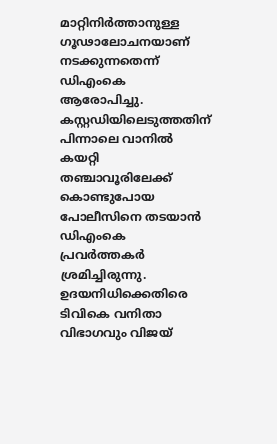മാറ്റിനിർത്താനുള്ള ഗൂഢാലോചനയാണ് നടക്കുന്നതെന്ന് ഡിഎംകെ ആരോപിച്ചു. കസ്റ്റഡിയിലെടുത്തതിന് പിന്നാലെ വാനിൽ കയറ്റി തഞ്ചാവൂരിലേക്ക് കൊണ്ടുപോയ പോലീസിനെ തടയാൻ ഡിഎംകെ പ്രവർത്തകർ ശ്രമിച്ചിരുന്നു. ഉദയനിധിക്കെതിരെ ടിവികെ വനിതാ വിഭാഗവും വിജയ്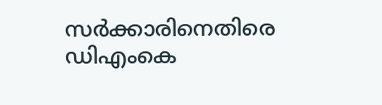സർക്കാരിനെതിരെ ഡിഎംകെ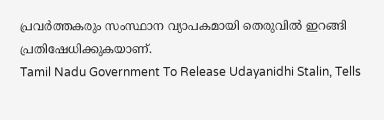പ്രവർത്തകരും സംസ്ഥാന വ്യാപകമായി തെരുവിൽ ഇറങ്ങി പ്രതിഷേധിക്കുകയാണ്.
Tamil Nadu Government To Release Udayanidhi Stalin, Tells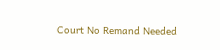Court No Remand Needed